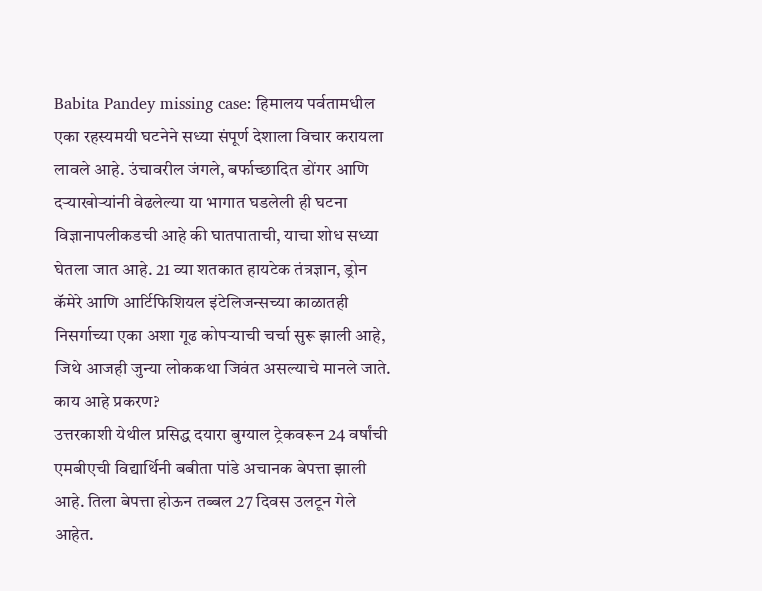Babita Pandey missing case: हिमालय पर्वतामधील एका रहस्यमयी घटनेने सध्या संपूर्ण देशाला विचार करायला लावले आहे. उंचावरील जंगले, बर्फाच्छादित डोंगर आणि दऱ्याखोऱ्यांनी वेढलेल्या या भागात घडलेली ही घटना विज्ञानापलीकडची आहे की घातपाताची, याचा शोध सध्या घेतला जात आहे. 21 व्या शतकात हायटेक तंत्रज्ञान, ड्रोन कॅमेरे आणि आर्टिफिशियल इंटेलिजन्सच्या काळातही निसर्गाच्या एका अशा गूढ कोपऱ्याची चर्चा सुरू झाली आहे, जिथे आजही जुन्या लोककथा जिवंत असल्याचे मानले जाते.
काय आहे प्रकरण?
उत्तरकाशी येथील प्रसिद्ध दयारा बुग्याल ट्रेकवरून 24 वर्षांची एमबीएची विद्यार्थिनी बबीता पांडे अचानक बेपत्ता झाली आहे. तिला बेपत्ता होऊन तब्बल 27 दिवस उलटून गेले आहेत.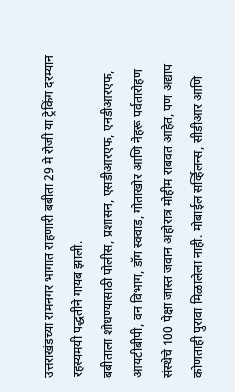उत्तराखंडच्या रामनगर भागात राहणारी बबीता 29 मे रोजी या ट्रेकिंग दरम्यान रहस्यमयी पद्धतीने गायब झाली.
बबीताला शोधण्यासाठी पोलीस, प्रशासन, एसडीआरएफ, एनडीआरएफ, आयटीबीपी, वन विभाग, डॉग स्क्वाड, गोताखोर आणि नेहरू पर्वतारोहण संस्थेचे 100 पेक्षा जास्त जवान अहोरात्र मोहीम राबवत आहेत, पण अद्याप कोणताही पुरावा मिळालेला नाही. मोबाईल सर्व्हिलन्स, सीडीआर आणि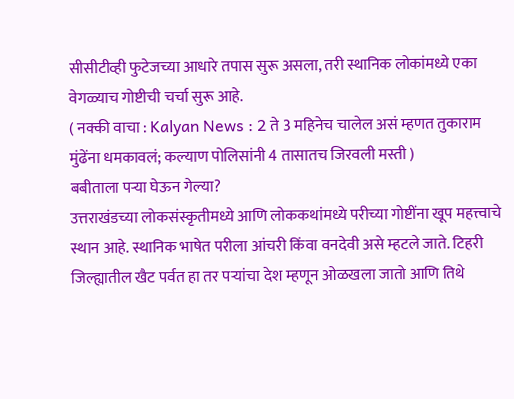सीसीटीव्ही फुटेजच्या आधारे तपास सुरू असला, तरी स्थानिक लोकांमध्ये एका वेगळ्याच गोष्टीची चर्चा सुरू आहे.
( नक्की वाचा : Kalyan News : 2 ते 3 महिनेच चालेल असं म्हणत तुकाराम मुंढेंना धमकावलं; कल्याण पोलिसांनी 4 तासातच जिरवली मस्ती )
बबीताला पऱ्या घेऊन गेल्या?
उत्तराखंडच्या लोकसंस्कृतीमध्ये आणि लोककथांमध्ये परीच्या गोष्टींना खूप महत्त्वाचे स्थान आहे. स्थानिक भाषेत परीला आंचरी किंवा वनदेवी असे म्हटले जाते. टिहरी जिल्ह्यातील खैट पर्वत हा तर पऱ्यांचा देश म्हणून ओळखला जातो आणि तिथे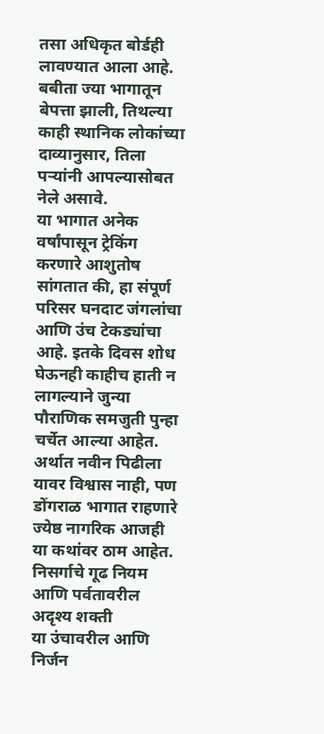तसा अधिकृत बोर्डही लावण्यात आला आहे. बबीता ज्या भागातून बेपत्ता झाली, तिथल्या काही स्थानिक लोकांच्या दाव्यानुसार, तिला पऱ्यांनी आपल्यासोबत नेले असावे.
या भागात अनेक वर्षांपासून ट्रेकिंग करणारे आशुतोष सांगतात की, हा संपूर्ण परिसर घनदाट जंगलांचा आणि उंच टेकड्यांचा आहे. इतके दिवस शोध घेऊनही काहीच हाती न लागल्याने जुन्या पौराणिक समजुती पुन्हा चर्चेत आल्या आहेत. अर्थात नवीन पिढीला यावर विश्वास नाही, पण डोंगराळ भागात राहणारे ज्येष्ठ नागरिक आजही या कथांवर ठाम आहेत.
निसर्गाचे गूढ नियम आणि पर्वतावरील अदृश्य शक्ती
या उंचावरील आणि निर्जन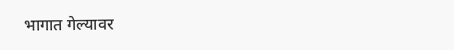भागात गेल्यावर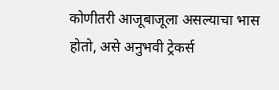कोणीतरी आजूबाजूला असल्याचा भास होतो, असे अनुभवी ट्रेकर्स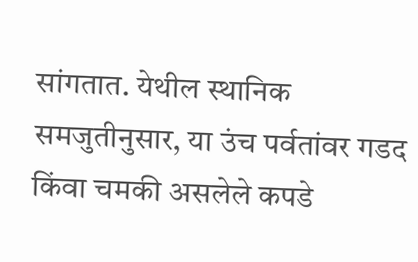सांगतात. येथील स्थानिक समजुतीनुसार, या उंच पर्वतांवर गडद किंवा चमकी असलेले कपडे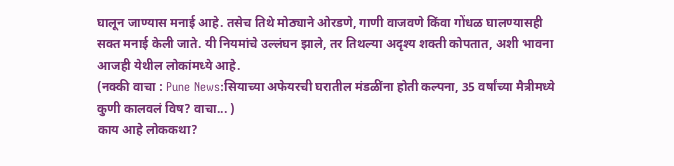घालून जाण्यास मनाई आहे. तसेच तिथे मोठ्याने ओरडणे, गाणी वाजवणे किंवा गोंधळ घालण्यासही सक्त मनाई केली जाते. यी नियमांचे उल्लंघन झाले, तर तिथल्या अदृश्य शक्ती कोपतात, अशी भावना आजही येथील लोकांमध्ये आहे.
(नक्की वाचा : Pune News:सियाच्या अफेयरची घरातील मंडळींना होती कल्पना, 35 वर्षांच्या मैत्रीमध्ये कुणी कालवलं विष? वाचा... )
काय आहे लोककथा?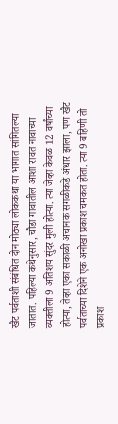खैट पर्वताशी संबंधित दोन मोठ्या लोककथा या भागात सांगितल्या जातात. पहिल्या कथेनुसार, चौडा गावातील आशा रावत नावाच्या व्यक्तीला 9 अतिशय सुंदर मुली होत्या. त्या जेव्हा केवळ 12 वर्षांच्या होत्या, तेव्हा एका सकाळी अचानक सगळीकडे अंधार झाला, पण खैट पर्वताच्या दिशेने एक अनोखा प्रकाश चमकत होता. त्या 9 बहिणी तो प्रकाश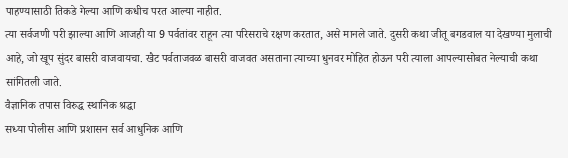पाहण्यासाठी तिकडे गेल्या आणि कधीच परत आल्या नाहीत.
त्या सर्वजणी परी झाल्या आणि आजही या 9 पर्वतांवर राहून त्या परिसराचे रक्षण करतात, असे मानले जाते. दुसरी कथा जीतू बगडवाल या देखण्या मुलाची आहे, जो खूप सुंदर बासरी वाजवायचा. खैट पर्वताजवळ बासरी वाजवत असताना त्याच्या धुनवर मोहित होऊन परी त्याला आपल्यासोबत नेल्याची कथा सांगितली जाते.
वैज्ञानिक तपास विरुद्ध स्थानिक श्रद्धा
सध्या पोलीस आणि प्रशासन सर्व आधुनिक आणि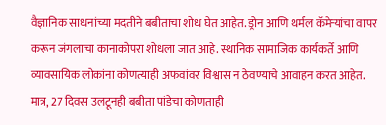वैज्ञानिक साधनांच्या मदतीने बबीताचा शोध घेत आहेत. ड्रोन आणि थर्मल कॅमेऱ्यांचा वापर करून जंगलाचा कानाकोपरा शोधला जात आहे. स्थानिक सामाजिक कार्यकर्ते आणि व्यावसायिक लोकांना कोणत्याही अफवांवर विश्वास न ठेवण्याचे आवाहन करत आहेत. मात्र, 27 दिवस उलटूनही बबीता पांडेचा कोणताही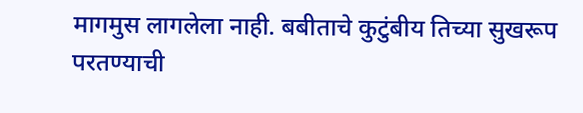मागमुस लागलेला नाही. बबीताचे कुटुंबीय तिच्या सुखरूप परतण्याची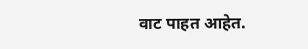वाट पाहत आहेत.